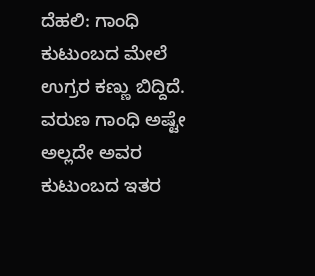ದೆಹಲಿ: ಗಾಂಧಿ ಕುಟುಂಬದ ಮೇಲೆ ಉಗ್ರರ ಕಣ್ಣು ಬಿದ್ದಿದೆ. ವರುಣ ಗಾಂಧಿ ಅಷ್ಟೇ ಅಲ್ಲದೇ ಅವರ ಕುಟುಂಬದ ಇತರ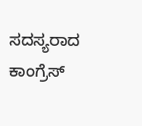ಸದಸ್ಯರಾದ ಕಾಂಗ್ರೆಸ್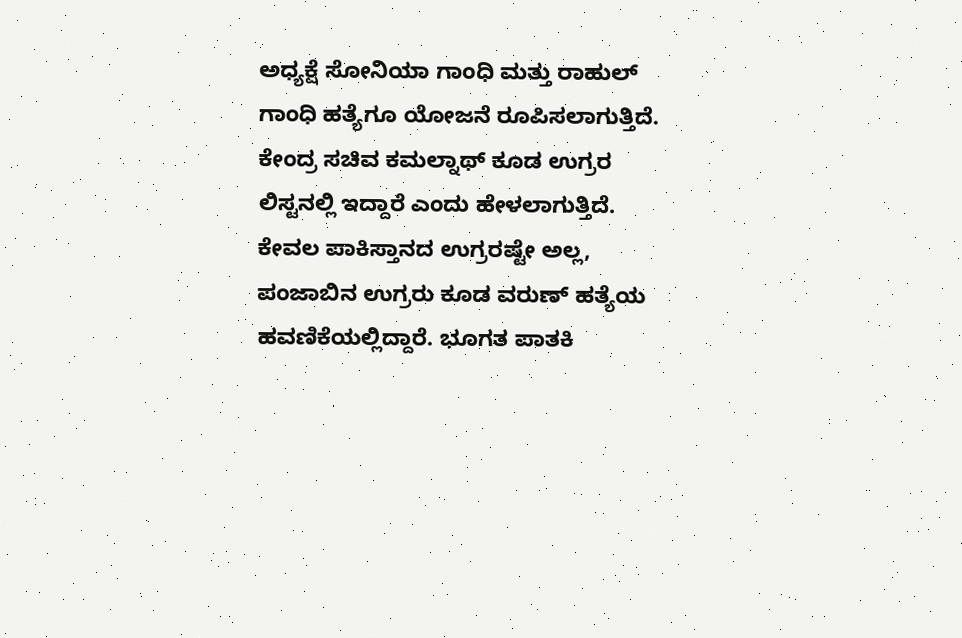ಅಧ್ಯಕ್ಷೆ ಸೋನಿಯಾ ಗಾಂಧಿ ಮತ್ತು ರಾಹುಲ್ ಗಾಂಧಿ ಹತ್ಯೆಗೂ ಯೋಜನೆ ರೂಪಿಸಲಾಗುತ್ತಿದೆ. ಕೇಂದ್ರ ಸಚಿವ ಕಮಲ್ನಾಥ್ ಕೂಡ ಉಗ್ರರ ಲಿಸ್ಟನಲ್ಲಿ ಇದ್ದಾರೆ ಎಂದು ಹೇಳಲಾಗುತ್ತಿದೆ.
ಕೇವಲ ಪಾಕಿಸ್ತಾನದ ಉಗ್ರರಷ್ಟೇ ಅಲ್ಲ, ಪಂಜಾಬಿನ ಉಗ್ರರು ಕೂಡ ವರುಣ್ ಹತ್ಯೆಯ ಹವಣಿಕೆಯಲ್ಲಿದ್ದಾರೆ. ಭೂಗತ ಪಾತಕಿ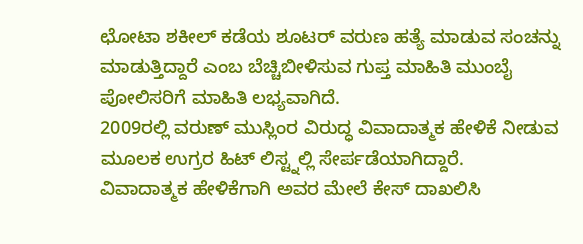ಛೋಟಾ ಶಕೀಲ್ ಕಡೆಯ ಶೂಟರ್ ವರುಣ ಹತ್ಯೆ ಮಾಡುವ ಸಂಚನ್ನು ಮಾಡುತ್ತಿದ್ದಾರೆ ಎಂಬ ಬೆಚ್ಚಿಬೀಳಿಸುವ ಗುಪ್ತ ಮಾಹಿತಿ ಮುಂಬೈ ಪೋಲಿಸರಿಗೆ ಮಾಹಿತಿ ಲಭ್ಯವಾಗಿದೆ.
2009ರಲ್ಲಿ ವರುಣ್ ಮುಸ್ಲಿಂರ ವಿರುದ್ಧ ವಿವಾದಾತ್ಮಕ ಹೇಳಿಕೆ ನೀಡುವ ಮೂಲಕ ಉಗ್ರರ ಹಿಟ್ ಲಿಸ್ಟ್ನಲ್ಲಿ ಸೇರ್ಪಡೆಯಾಗಿದ್ದಾರೆ.
ವಿವಾದಾತ್ಮಕ ಹೇಳಿಕೆಗಾಗಿ ಅವರ ಮೇಲೆ ಕೇಸ್ ದಾಖಲಿಸಿ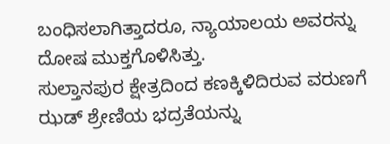ಬಂಧಿಸಲಾಗಿತ್ತಾದರೂ, ನ್ಯಾಯಾಲಯ ಅವರನ್ನು ದೋಷ ಮುಕ್ತಗೊಳಿಸಿತ್ತು.
ಸುಲ್ತಾನಪುರ ಕ್ಷೇತ್ರದಿಂದ ಕಣಕ್ಕಿಳಿದಿರುವ ವರುಣಗೆ ಝಡ್ ಶ್ರೇಣಿಯ ಭದ್ರತೆಯನ್ನು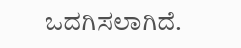ಒದಗಿಸಲಾಗಿದೆ.